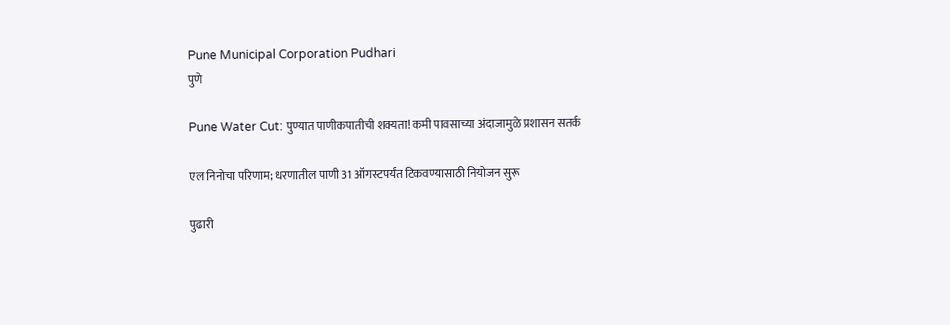Pune Municipal Corporation Pudhari
पुणे

Pune Water Cut: पुण्यात पाणीकपातीची शक्यता! कमी पावसाच्या अंदाजामुळे प्रशासन सतर्क

एल निनोचा परिणाम; धरणातील पाणी 31 ऑगस्टपर्यंत टिकवण्यासाठी नियोजन सुरू

पुढारी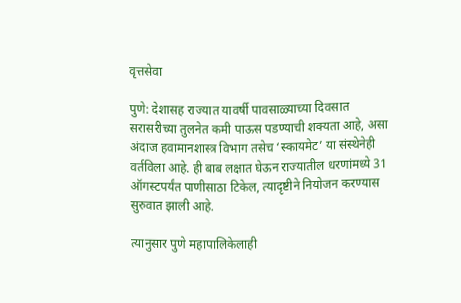वृत्तसेवा

पुणे: देशासह राज्यात यावर्षी पावसाळ्याच्या दिवसात सरासरीच्या तुलनेत कमी पाऊस पडण्याची शक्यता आहे, असा अंदाज हवामानशास्त्र विभाग तसेच ‌‘स्कायमेट‌’ या संस्थेनेही वर्तविला आहे. ही बाब लक्षात घेऊन राज्यातील धरणांमध्ये 31 ऑगस्टपर्यंत पाणीसाठा टिकेल, त्यादृष्टीने नियोजन करण्यास सुरुवात झाली आहे.

त्यानुसार पुणे महापालिकेलाही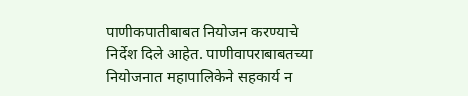पाणीकपातीबाबत नियोजन करण्याचे निर्देश दिले आहेत. पाणीवापराबाबतच्या नियोजनात महापालिकेने सहकार्य न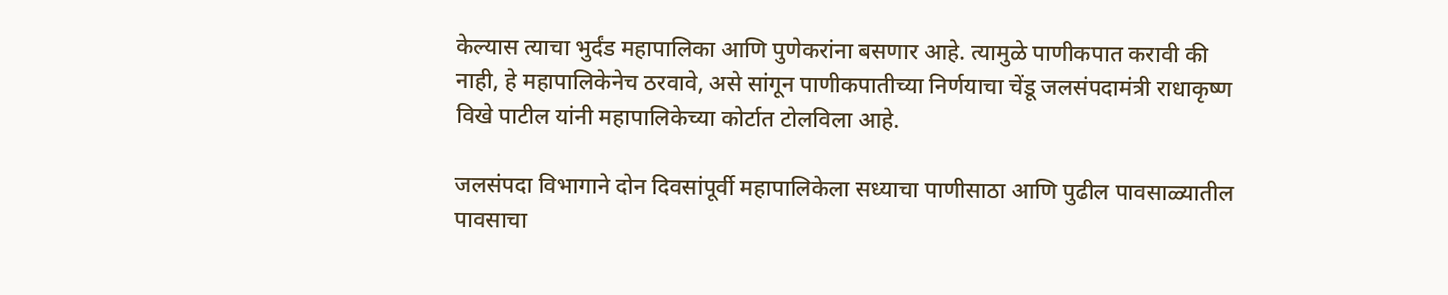केल्यास त्याचा भुर्दंड महापालिका आणि पुणेकरांना बसणार आहे. त्यामुळे पाणीकपात करावी की नाही, हे महापालिकेनेच ठरवावे, असे सांगून पाणीकपातीच्या निर्णयाचा चेंडू जलसंपदामंत्री राधाकृष्ण विखे पाटील यांनी महापालिकेच्या कोर्टात टोलविला आहे.

जलसंपदा विभागाने दोन दिवसांपूर्वी महापालिकेला सध्याचा पाणीसाठा आणि पुढील पावसाळ्यातील पावसाचा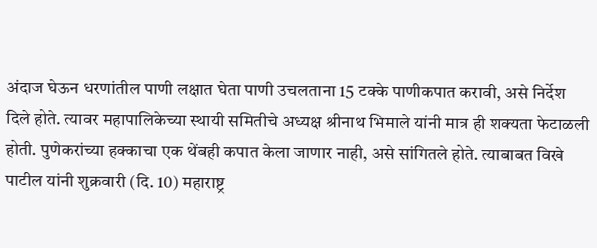अंदाज घेऊन धरणांतील पाणी लक्षात घेता पाणी उचलताना 15 टक्के पाणीकपात करावी, असे निर्देश दिले होते. त्यावर महापालिकेच्या स्थायी समितीचे अध्यक्ष श्रीनाथ भिमाले यांनी मात्र ही शक्यता फेटाळली होती. पुणेकरांच्या हक्काचा एक थेंबही कपात केला जाणार नाही, असे सांगितले होते. त्याबाबत विखे पाटील यांनी शुक्रवारी (दि. 10) महाराष्ट्र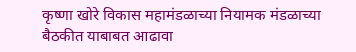कृष्णा खोरे विकास महामंडळाच्या नियामक मंडळाच्या बैठकीत याबाबत आढावा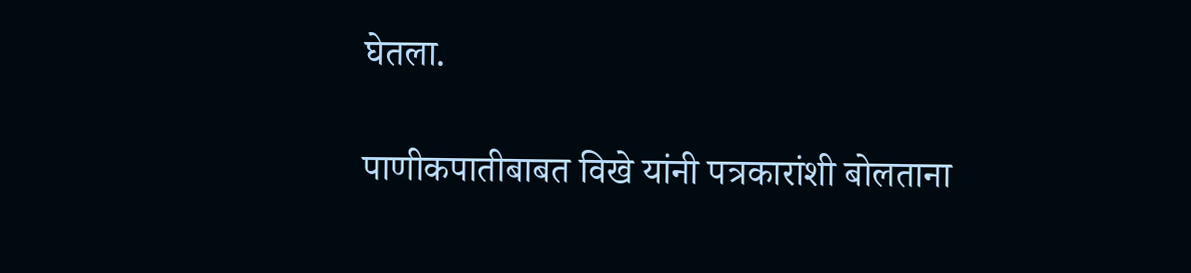घेतला.

पाणीकपातीबाबत विखे यांनी पत्रकारांशी बोलताना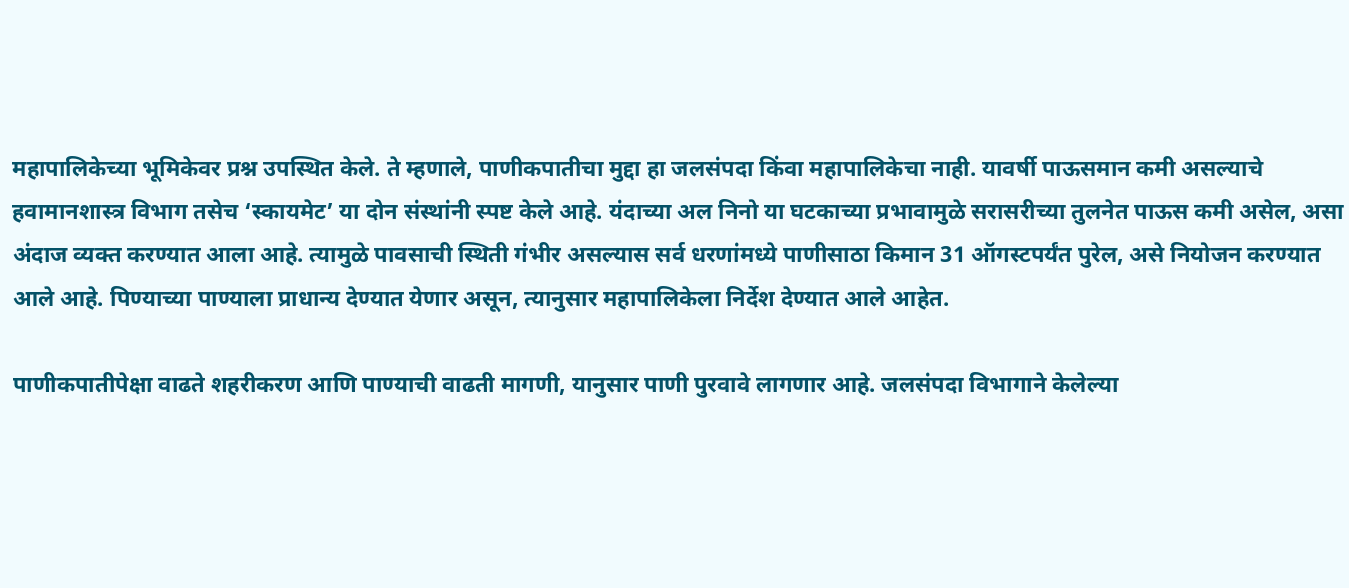महापालिकेच्या भूमिकेवर प्रश्न उपस्थित केले. ते म्हणाले, पाणीकपातीचा मुद्दा हा जलसंपदा किंवा महापालिकेचा नाही. यावर्षी पाऊसमान कमी असल्याचे हवामानशास्त्र विभाग तसेच ‌‘स्कायमेट‌’ या दोन संस्थांनी स्पष्ट केले आहे. यंदाच्या अल निनो या घटकाच्या प्रभावामुळे सरासरीच्या तुलनेत पाऊस कमी असेल, असा अंदाज व्यक्त करण्यात आला आहे. त्यामुळे पावसाची स्थिती गंभीर असल्यास सर्व धरणांमध्ये पाणीसाठा किमान 31 ऑगस्टपर्यंत पुरेल, असे नियोजन करण्यात आले आहे. पिण्याच्या पाण्याला प्राधान्य देण्यात येणार असून, त्यानुसार महापालिकेला निर्देश देण्यात आले आहेत.

पाणीकपातीपेक्षा वाढते शहरीकरण आणि पाण्याची वाढती मागणी, यानुसार पाणी पुरवावे लागणार आहे. जलसंपदा विभागाने केलेल्या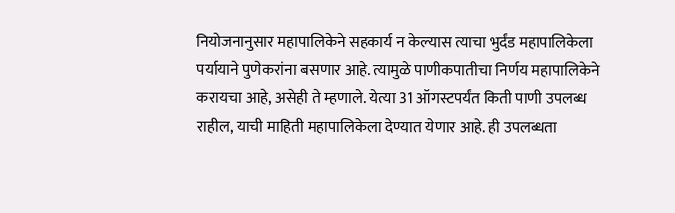नियोजनानुसार महापालिकेने सहकार्य न केल्यास त्याचा भुर्दंड महापालिकेला पर्यायाने पुणेकरांना बसणार आहे. त्यामुळे पाणीकपातीचा निर्णय महापालिकेने करायचा आहे, असेही ते म्हणाले. येत्या 31 ऑगस्टपर्यंत किती पाणी उपलब्ध राहील, याची माहिती महापालिकेला देण्यात येणार आहे. ही उपलब्धता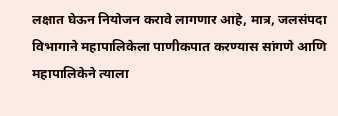लक्षात घेऊन नियोजन करावे लागणार आहे, मात्र, जलसंपदा विभागाने महापालिकेला पाणीकपात करण्यास सांगणे आणि महापालिकेने त्याला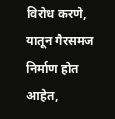विरोध करणे, यातून गैरसमज निर्माण होत आहेत,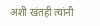अशी खंतही त्यांनी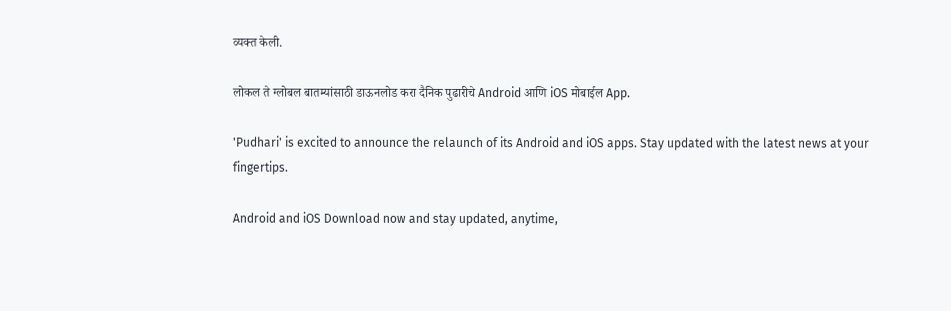व्यक्त केली.

लोकल ते ग्लोबल बातम्यांसाठी डाऊनलोड करा दैनिक पुढारीचे Android आणि iOS मोबाईल App.

'Pudhari' is excited to announce the relaunch of its Android and iOS apps. Stay updated with the latest news at your fingertips.

Android and iOS Download now and stay updated, anytime,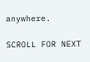anywhere.

SCROLL FOR NEXT